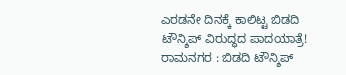ಎರಡನೇ ದಿನಕ್ಕೆ ಕಾಲಿಟ್ಟ ಬಿಡದಿ ಟೌನ್ಶಿಪ್ ವಿರುದ್ಧದ ಪಾದಯಾತ್ರೆ!
ರಾಮನಗರ : ಬಿಡದಿ ಟೌನ್ಶಿಪ್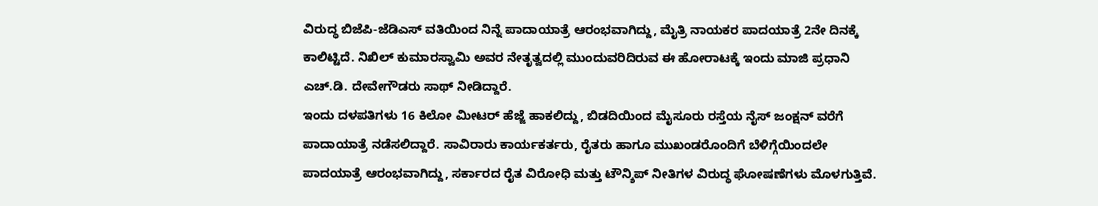ವಿರುದ್ಧ ಬಿಜೆಪಿ-ಜೆಡಿಎಸ್ ವತಿಯಿಂದ ನಿನ್ನೆ ಪಾದಾಯಾತ್ರೆ ಆರಂಭವಾಗಿದ್ದು, ಮೈತ್ರಿ ನಾಯಕರ ಪಾದಯಾತ್ರೆ 2ನೇ ದಿನಕ್ಕೆ ಕಾಲಿಟ್ಟಿದೆ. ನಿಖಿಲ್ ಕುಮಾರಸ್ವಾಮಿ ಅವರ ನೇತೃತ್ವದಲ್ಲಿ ಮುಂದುವರಿದಿರುವ ಈ ಹೋರಾಟಕ್ಕೆ ಇಂದು ಮಾಜಿ ಪ್ರಧಾನಿ ಎಚ್.ಡಿ. ದೇವೇಗೌಡರು ಸಾಥ್ ನೀಡಿದ್ದಾರೆ.
ಇಂದು ದಳಪತಿಗಳು 16 ಕಿಲೋ ಮೀಟರ್ ಹೆಜ್ಜೆ ಹಾಕಲಿದ್ದು, ಬಿಡದಿಯಿಂದ ಮೈಸೂರು ರಸ್ತೆಯ ನೈಸ್ ಜಂಕ್ಷನ್ ವರೆಗೆ ಪಾದಾಯಾತ್ರೆ ನಡೆಸಲಿದ್ದಾರೆ. ಸಾವಿರಾರು ಕಾರ್ಯಕರ್ತರು, ರೈತರು ಹಾಗೂ ಮುಖಂಡರೊಂದಿಗೆ ಬೆಳಿಗ್ಗೆಯಿಂದಲೇ ಪಾದಯಾತ್ರೆ ಆರಂಭವಾಗಿದ್ದು, ಸರ್ಕಾರದ ರೈತ ವಿರೋಧಿ ಮತ್ತು ಟೌನ್ಶಿಪ್ ನೀತಿಗಳ ವಿರುದ್ಧ ಘೋಷಣೆಗಳು ಮೊಳಗುತ್ತಿವೆ.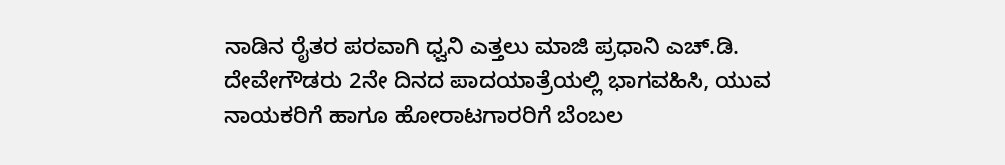ನಾಡಿನ ರೈತರ ಪರವಾಗಿ ಧ್ವನಿ ಎತ್ತಲು ಮಾಜಿ ಪ್ರಧಾನಿ ಎಚ್.ಡಿ. ದೇವೇಗೌಡರು 2ನೇ ದಿನದ ಪಾದಯಾತ್ರೆಯಲ್ಲಿ ಭಾಗವಹಿಸಿ, ಯುವ ನಾಯಕರಿಗೆ ಹಾಗೂ ಹೋರಾಟಗಾರರಿಗೆ ಬೆಂಬಲ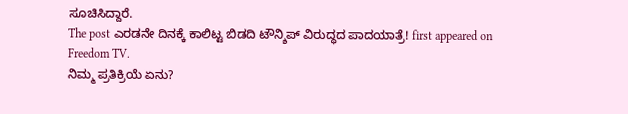ಸೂಚಿಸಿದ್ದಾರೆ.
The post ಎರಡನೇ ದಿನಕ್ಕೆ ಕಾಲಿಟ್ಟ ಬಿಡದಿ ಟೌನ್ಶಿಪ್ ವಿರುದ್ಧದ ಪಾದಯಾತ್ರೆ! first appeared on Freedom TV.
ನಿಮ್ಮ ಪ್ರತಿಕ್ರಿಯೆ ಏನು?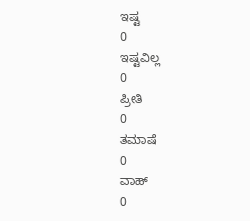ಇಷ್ಟ
0
ಇಷ್ಟವಿಲ್ಲ
0
ಪ್ರೀತಿ
0
ತಮಾಷೆ
0
ವಾಹ್
0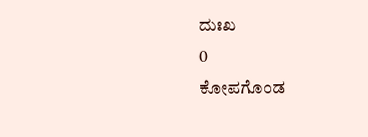ದುಃಖ
0
ಕೋಪಗೊಂಡ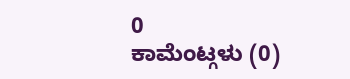0
ಕಾಮೆಂಟ್ಗಳು (0)